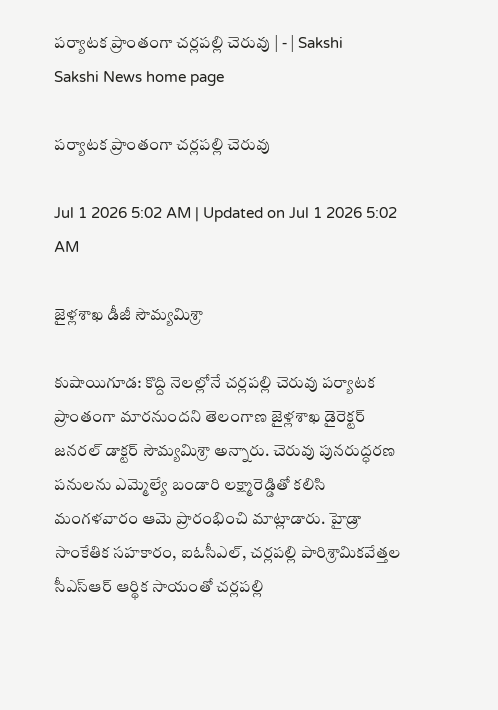పర్యాటక ప్రాంతంగా చర్లపల్లి చెరువు | - | Sakshi
Sakshi News home page

పర్యాటక ప్రాంతంగా చర్లపల్లి చెరువు

Jul 1 2026 5:02 AM | Updated on Jul 1 2026 5:02 AM

జైళ్లశాఖ డీజీ సౌమ్యమిశ్రా

కుషాయిగూడ: కొద్ది నెలల్లోనే చర్లపల్లి చెరువు పర్యాటక ప్రాంతంగా మారనుందని తెలంగాణ జైళ్లశాఖ డైరెక్టర్‌ జనరల్‌ డాక్టర్‌ సౌమ్యమిశ్రా అన్నారు. చెరువు పునరుద్ధరణ పనులను ఎమ్మెల్యే బండారి లక్ష్మారెడ్డితో కలిసి మంగళవారం ఆమె ప్రారంభించి మాట్లాడారు. హైడ్రా సాంకేతిక సహకారం, ఐఓసీఎల్‌, చర్లపల్లి పారిశ్రామికవేత్తల సీఎస్‌ఆర్‌ ఆర్థిక సాయంతో చర్లపల్లి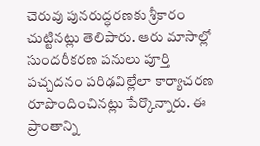చెరువు పునరుద్ధరణకు శ్రీకారం చుట్టినట్లు తెలిపారు. ఆరు మాసాల్లో సుందరీకరణ పనులు పూర్తి పచ్చదనం పరిఢవిల్లేలా కార్యాచరణ రూపొందించినట్లు పేర్కొన్నారు. ఈ ప్రాంతాన్ని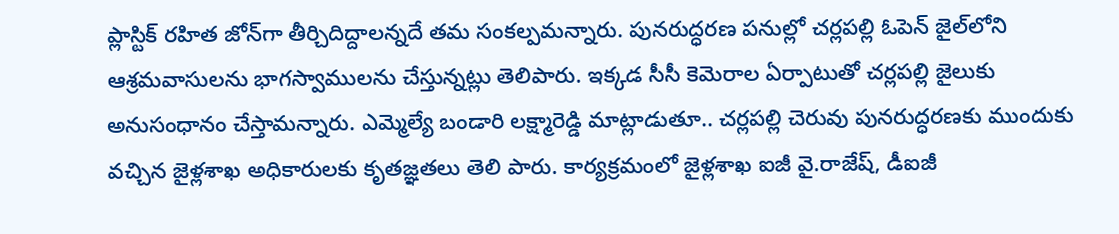ప్లాస్టిక్‌ రహిత జోన్‌గా తీర్చిదిద్దాలన్నదే తమ సంకల్పమన్నారు. పునరుద్ధరణ పనుల్లో చర్లపల్లి ఓపెన్‌ జైల్‌లోని ఆశ్రమవాసులను భాగస్వాములను చేస్తున్నట్లు తెలిపారు. ఇక్కడ సీసీ కెమెరాల ఏర్పాటుతో చర్లపల్లి జైలుకు అనుసంధానం చేస్తామన్నారు. ఎమ్మెల్యే బండారి లక్ష్మారెడ్డి మాట్లాడుతూ.. చర్లపల్లి చెరువు పునరుద్ధరణకు ముందుకు వచ్చిన జైళ్లశాఖ అధికారులకు కృతజ్ఞతలు తెలి పారు. కార్యక్రమంలో జైళ్లశాఖ ఐజీ వై.రాజేష్‌, డీఐజీ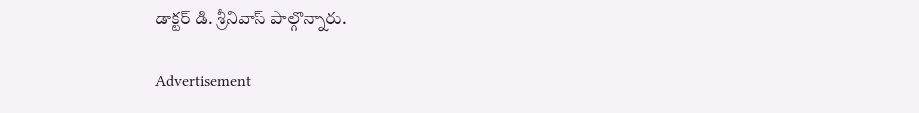డాక్టర్‌ డి. శ్రీనివాస్‌ పాల్గొన్నారు.

Advertisement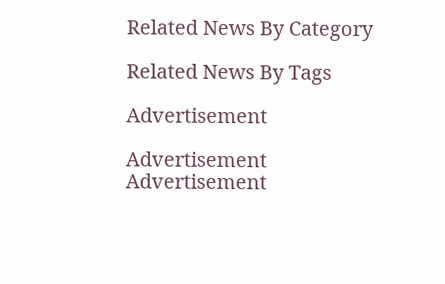Related News By Category

Related News By Tags

Advertisement

Advertisement
Advertisement